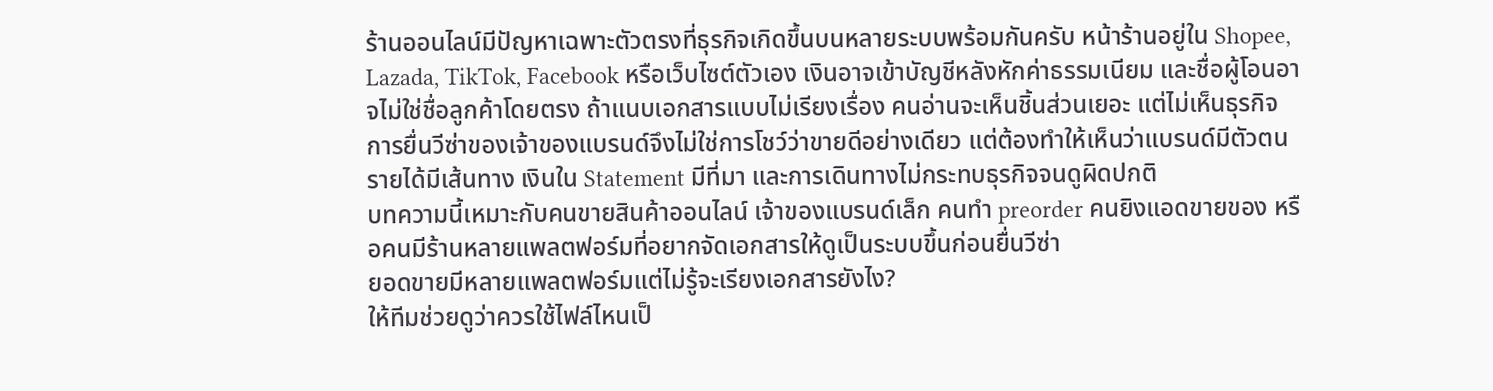ร้านออนไลน์มีปัญหาเฉพาะตัวตรงที่ธุรกิจเกิดขึ้นบนหลายระบบพร้อมกันครับ หน้าร้านอยู่ใน Shopee, Lazada, TikTok, Facebook หรือเว็บไซต์ตัวเอง เงินอาจเข้าบัญชีหลังหักค่าธรรมเนียม และชื่อผู้โอนอาจไม่ใช่ชื่อลูกค้าโดยตรง ถ้าแนบเอกสารแบบไม่เรียงเรื่อง คนอ่านจะเห็นชิ้นส่วนเยอะ แต่ไม่เห็นธุรกิจ
การยื่นวีซ่าของเจ้าของแบรนด์จึงไม่ใช่การโชว์ว่าขายดีอย่างเดียว แต่ต้องทำให้เห็นว่าแบรนด์มีตัวตน รายได้มีเส้นทาง เงินใน Statement มีที่มา และการเดินทางไม่กระทบธุรกิจจนดูผิดปกติ
บทความนี้เหมาะกับคนขายสินค้าออนไลน์ เจ้าของแบรนด์เล็ก คนทำ preorder คนยิงแอดขายของ หรือคนมีร้านหลายแพลตฟอร์มที่อยากจัดเอกสารให้ดูเป็นระบบขึ้นก่อนยื่นวีซ่า
ยอดขายมีหลายแพลตฟอร์มแต่ไม่รู้จะเรียงเอกสารยังไง?
ให้ทีมช่วยดูว่าควรใช้ไฟล์ไหนเป็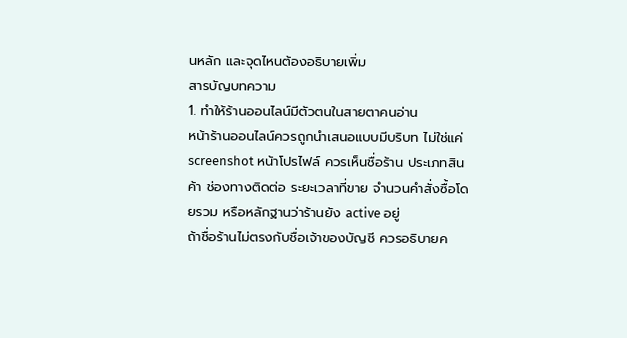นหลัก และจุดไหนต้องอธิบายเพิ่ม
สารบัญบทความ
1. ทำให้ร้านออนไลน์มีตัวตนในสายตาคนอ่าน
หน้าร้านออนไลน์ควรถูกนำเสนอแบบมีบริบท ไม่ใช่แค่ screenshot หน้าโปรไฟล์ ควรเห็นชื่อร้าน ประเภทสินค้า ช่องทางติดต่อ ระยะเวลาที่ขาย จำนวนคำสั่งซื้อโดยรวม หรือหลักฐานว่าร้านยัง active อยู่
ถ้าชื่อร้านไม่ตรงกับชื่อเจ้าของบัญชี ควรอธิบายค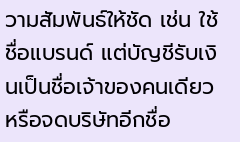วามสัมพันธ์ให้ชัด เช่น ใช้ชื่อแบรนด์ แต่บัญชีรับเงินเป็นชื่อเจ้าของคนเดียว หรือจดบริษัทอีกชื่อ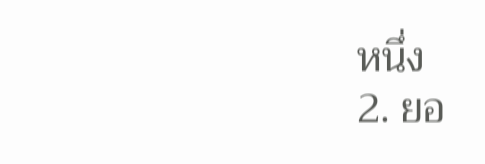หนึ่ง
2. ยอ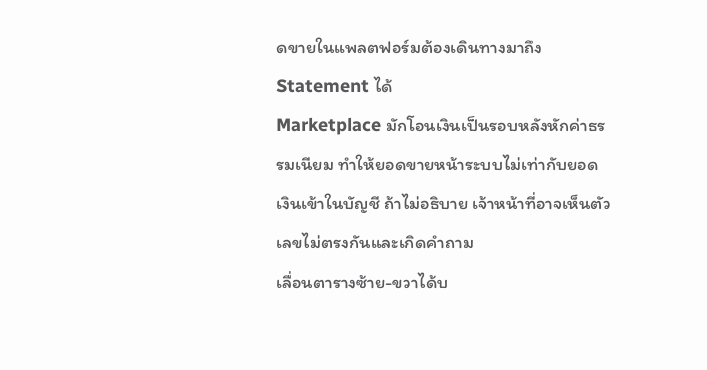ดขายในแพลตฟอร์มต้องเดินทางมาถึง Statement ได้
Marketplace มักโอนเงินเป็นรอบหลังหักค่าธรรมเนียม ทำให้ยอดขายหน้าระบบไม่เท่ากับยอดเงินเข้าในบัญชี ถ้าไม่อธิบาย เจ้าหน้าที่อาจเห็นตัวเลขไม่ตรงกันและเกิดคำถาม
เลื่อนตารางซ้าย-ขวาได้บ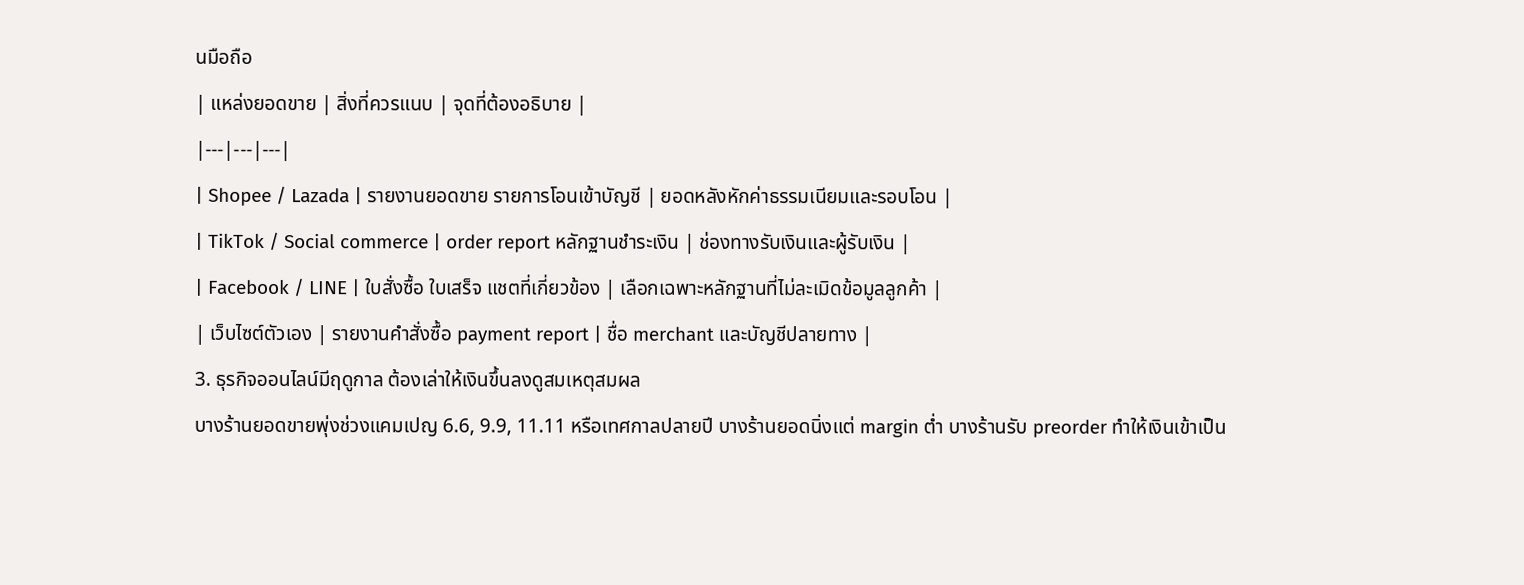นมือถือ
| แหล่งยอดขาย | สิ่งที่ควรแนบ | จุดที่ต้องอธิบาย |
|---|---|---|
| Shopee / Lazada | รายงานยอดขาย รายการโอนเข้าบัญชี | ยอดหลังหักค่าธรรมเนียมและรอบโอน |
| TikTok / Social commerce | order report หลักฐานชำระเงิน | ช่องทางรับเงินและผู้รับเงิน |
| Facebook / LINE | ใบสั่งซื้อ ใบเสร็จ แชตที่เกี่ยวข้อง | เลือกเฉพาะหลักฐานที่ไม่ละเมิดข้อมูลลูกค้า |
| เว็บไซต์ตัวเอง | รายงานคำสั่งซื้อ payment report | ชื่อ merchant และบัญชีปลายทาง |
3. ธุรกิจออนไลน์มีฤดูกาล ต้องเล่าให้เงินขึ้นลงดูสมเหตุสมผล
บางร้านยอดขายพุ่งช่วงแคมเปญ 6.6, 9.9, 11.11 หรือเทศกาลปลายปี บางร้านยอดนิ่งแต่ margin ต่ำ บางร้านรับ preorder ทำให้เงินเข้าเป็น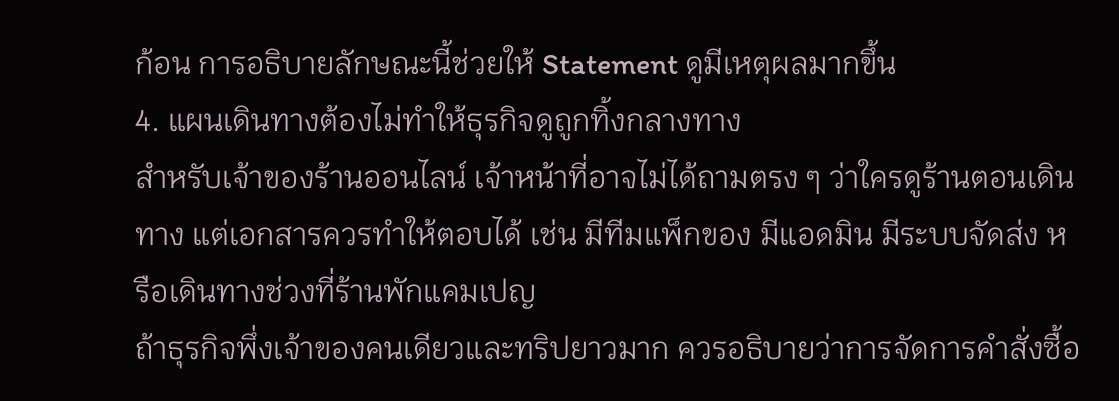ก้อน การอธิบายลักษณะนี้ช่วยให้ Statement ดูมีเหตุผลมากขึ้น
4. แผนเดินทางต้องไม่ทำให้ธุรกิจดูถูกทิ้งกลางทาง
สำหรับเจ้าของร้านออนไลน์ เจ้าหน้าที่อาจไม่ได้ถามตรง ๆ ว่าใครดูร้านตอนเดินทาง แต่เอกสารควรทำให้ตอบได้ เช่น มีทีมแพ็กของ มีแอดมิน มีระบบจัดส่ง หรือเดินทางช่วงที่ร้านพักแคมเปญ
ถ้าธุรกิจพึ่งเจ้าของคนเดียวและทริปยาวมาก ควรอธิบายว่าการจัดการคำสั่งซื้อ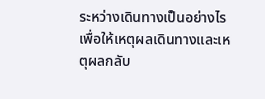ระหว่างเดินทางเป็นอย่างไร เพื่อให้เหตุผลเดินทางและเหตุผลกลับ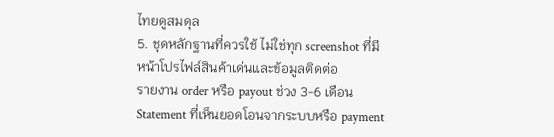ไทยดูสมดุล
5. ชุดหลักฐานที่ควรใช้ ไม่ใช่ทุก screenshot ที่มี
หน้าโปรไฟล์สินค้าเด่นและข้อมูลติดต่อ
รายงาน order หรือ payout ช่วง 3-6 เดือน
Statement ที่เห็นยอดโอนจากระบบหรือ payment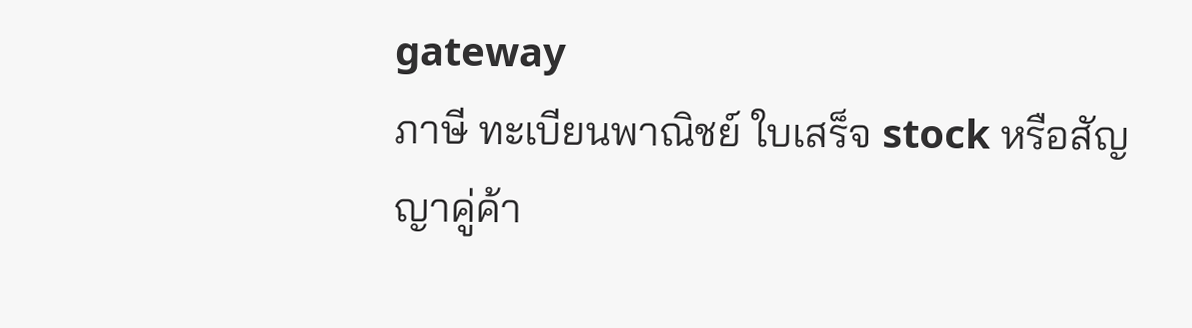gateway
ภาษี ทะเบียนพาณิชย์ ใบเสร็จ stock หรือสัญญาคู่ค้า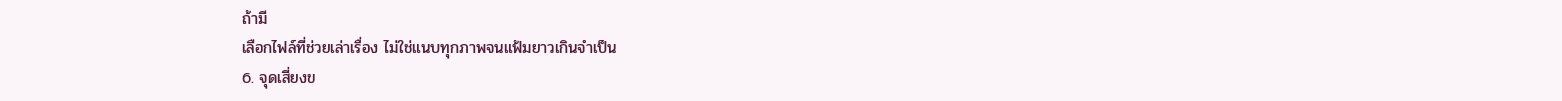ถ้ามี
เลือกไฟล์ที่ช่วยเล่าเรื่อง ไม่ใช่แนบทุกภาพจนแฟ้มยาวเกินจำเป็น
6. จุดเสี่ยงข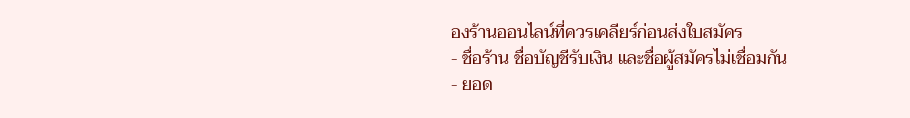องร้านออนไลน์ที่ควรเคลียร์ก่อนส่งใบสมัคร
- ชื่อร้าน ชื่อบัญชีรับเงิน และชื่อผู้สมัครไม่เชื่อมกัน
- ยอด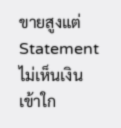ขายสูงแต่ Statement ไม่เห็นเงินเข้าใก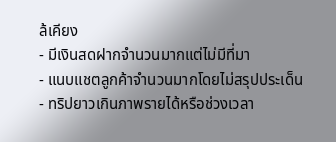ล้เคียง
- มีเงินสดฝากจำนวนมากแต่ไม่มีที่มา
- แนบแชตลูกค้าจำนวนมากโดยไม่สรุปประเด็น
- ทริปยาวเกินภาพรายได้หรือช่วงเวลา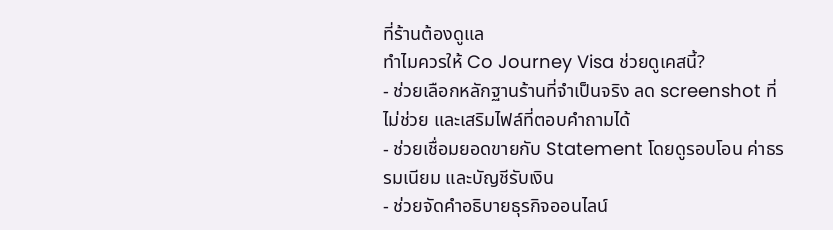ที่ร้านต้องดูแล
ทำไมควรให้ Co Journey Visa ช่วยดูเคสนี้?
- ช่วยเลือกหลักฐานร้านที่จำเป็นจริง ลด screenshot ที่ไม่ช่วย และเสริมไฟล์ที่ตอบคำถามได้
- ช่วยเชื่อมยอดขายกับ Statement โดยดูรอบโอน ค่าธรรมเนียม และบัญชีรับเงิน
- ช่วยจัดคำอธิบายธุรกิจออนไลน์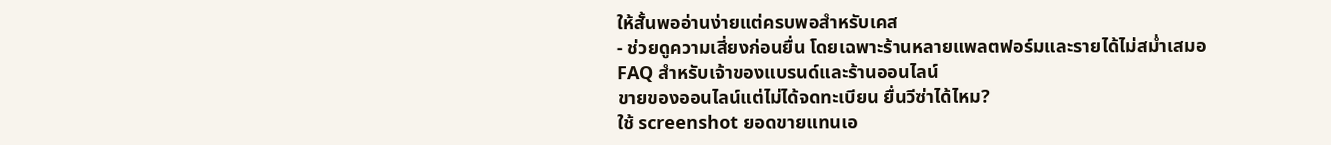ให้สั้นพออ่านง่ายแต่ครบพอสำหรับเคส
- ช่วยดูความเสี่ยงก่อนยื่น โดยเฉพาะร้านหลายแพลตฟอร์มและรายได้ไม่สม่ำเสมอ
FAQ สำหรับเจ้าของแบรนด์และร้านออนไลน์
ขายของออนไลน์แต่ไม่ได้จดทะเบียน ยื่นวีซ่าได้ไหม?
ใช้ screenshot ยอดขายแทนเอ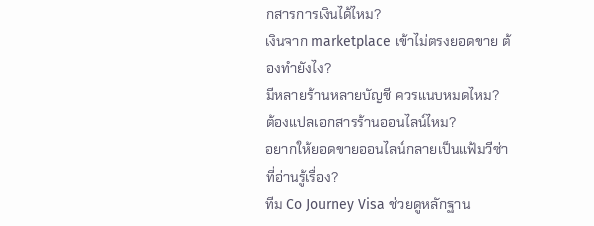กสารการเงินได้ไหม?
เงินจาก marketplace เข้าไม่ตรงยอดขาย ต้องทำยังไง?
มีหลายร้านหลายบัญชี ควรแนบหมดไหม?
ต้องแปลเอกสารร้านออนไลน์ไหม?
อยากให้ยอดขายออนไลน์กลายเป็นแฟ้มวีซ่าที่อ่านรู้เรื่อง?
ทีม Co Journey Visa ช่วยดูหลักฐาน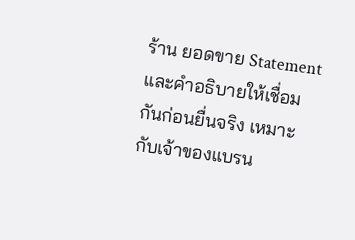ร้าน ยอดขาย Statement และคำอธิบายให้เชื่อมกันก่อนยื่นจริง เหมาะกับเจ้าของแบรน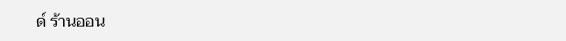ด์ ร้านออน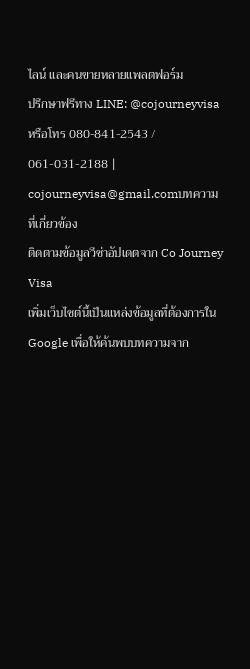ไลน์ และคนขายหลายแพลตฟอร์ม
ปรึกษาฟรีทาง LINE: @cojourneyvisa หรือโทร 080-841-2543 / 061-031-2188 | cojourneyvisa@gmail.comบทความที่เกี่ยวข้อง
ติดตามข้อมูลวีซ่าอัปเดตจาก Co Journey Visa
เพิ่มเว็บไซต์นี้เป็นแหล่งข้อมูลที่ต้องการใน Google เพื่อให้ค้นพบบทความจาก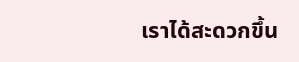เราได้สะดวกขึ้น